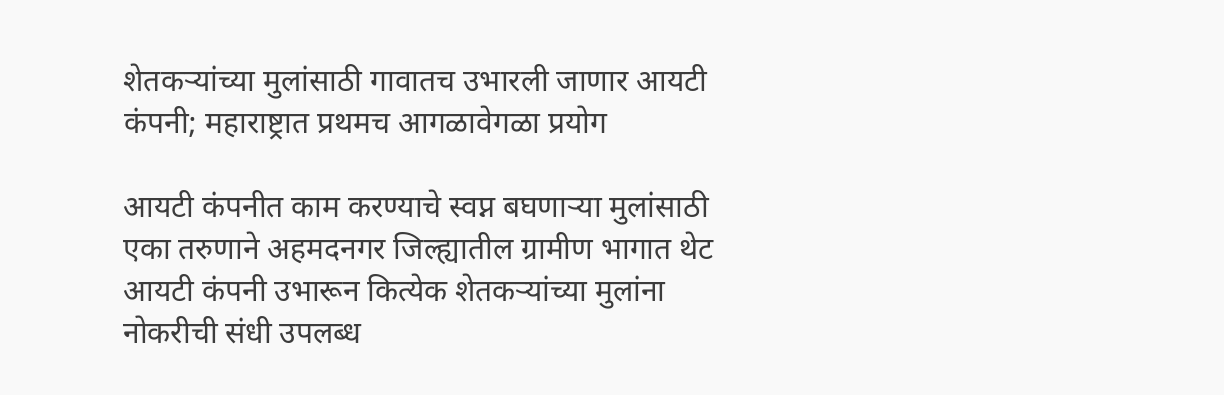शेतकऱ्यांच्या मुलांसाठी गावातच उभारली जाणार आयटी कंपनी; महाराष्ट्रात प्रथमच आगळावेगळा प्रयोग

आयटी कंपनीत काम करण्याचे स्वप्न बघणाऱ्या मुलांसाठी एका तरुणाने अहमदनगर जिल्ह्यातील ग्रामीण भागात थेट आयटी कंपनी उभारून कित्येक शेतकऱ्यांच्या मुलांना नोकरीची संधी उपलब्ध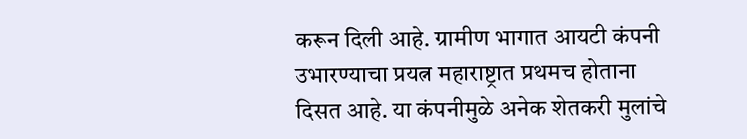करून दिली आहे. ग्रामीण भागात आयटी कंपनी उभारण्याचा प्रयत्न महाराष्ट्रात प्रथमच होताना दिसत आहे. या कंपनीमुळे अनेक शेतकरी मुलांचे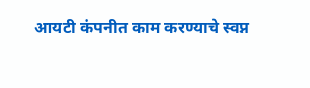आयटी कंपनीत काम करण्याचे स्वप्न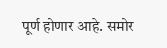पूर्ण होणार आहे. समोर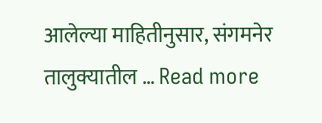आलेल्या माहितीनुसार, संगमनेर तालुक्यातील … Read more